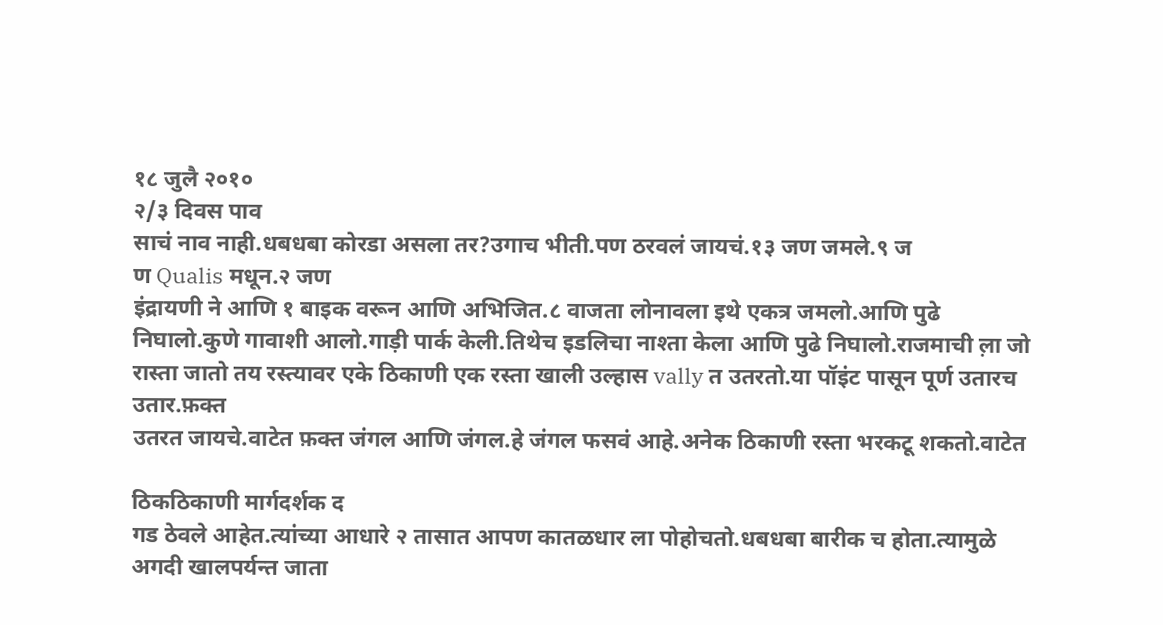१८ जुलै २०१०
२/३ दिवस पाव
साचं नाव नाही.धबधबा कोरडा असला तर?उगाच भीती.पण ठरवलं जायचं.१३ जण जमले.९ ज
ण Qualis मधून.२ जण
इंद्रायणी ने आणि १ बाइक वरून आणि अभिजित.८ वाजता लोनावला इथे एकत्र जमलो.आणि पुढे
निघालो.कुणे गावाशी आलो.गाड़ी पार्क केली.तिथेच इडलिचा नाश्ता केला आणि पुढे निघालो.राजमाची ल़ा जो रास्ता जातो तय रस्त्यावर एके ठिकाणी एक रस्ता खाली उल्हास vally त उतरतो.या पॉइंट पासून पूर्ण उतारच उतार.फ़क्त
उतरत जायचे.वाटेत फ़क्त जंगल आणि जंगल.हे जंगल फसवं आहे.अनेक ठिकाणी रस्ता भरकटू शकतो.वाटेत

ठिकठिकाणी मार्गदर्शक द
गड ठेवले आहेत.त्यांच्या आधारे २ तासात आपण कातळधार ला पोहोचतो.धबधबा बारीक च होता.त्यामुळे अगदी खालपर्यन्त जाता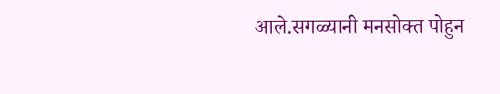आले.सगळ्यानी मनसोक्त पोहुन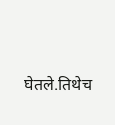घेतले.तिथेच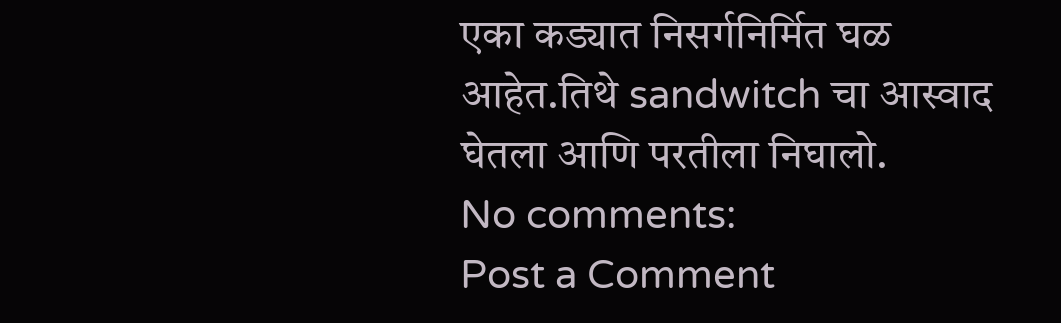एका कड्यात निसर्गनिर्मित घळ आहेत.तिथे sandwitch चा आस्वाद घेतला आणि परतीला निघालो.
No comments:
Post a Comment